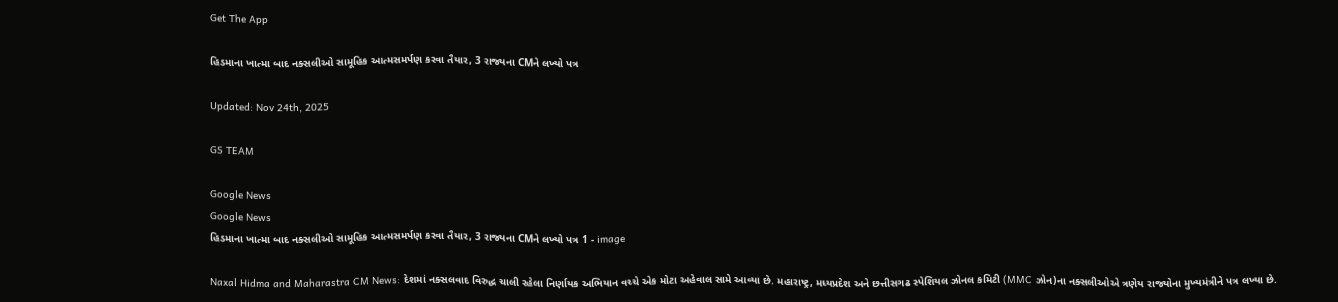Get The App

હિડમાના ખાત્મા બાદ નક્સલીઓ સામૂહિક આત્મસમર્પણ કરવા તૈયાર, 3 રાજ્યના CMને લખ્યો પત્ર

Updated: Nov 24th, 2025

GS TEAM

Google News
Google News
હિડમાના ખાત્મા બાદ નક્સલીઓ સામૂહિક આત્મસમર્પણ કરવા તૈયાર, 3 રાજ્યના CMને લખ્યો પત્ર 1 - image

Naxal Hidma and Maharastra CM News: દેશમાં નક્સલવાદ વિરુદ્ધ ચાલી રહેલા નિર્ણાયક અભિયાન વચ્ચે એક મોટા અહેવાલ સામે આવ્યા છે. મહારાષ્ટ્ર, મધ્યપ્રદેશ અને છત્તીસગઢ સ્પેશિયલ ઝોનલ કમિટી (MMC ઝોન)ના નક્સલીઓએ ત્રણેય રાજ્યોના મુખ્યમંત્રીને પત્ર લખ્યા છે.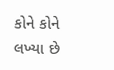કોને કોને લખ્યા છે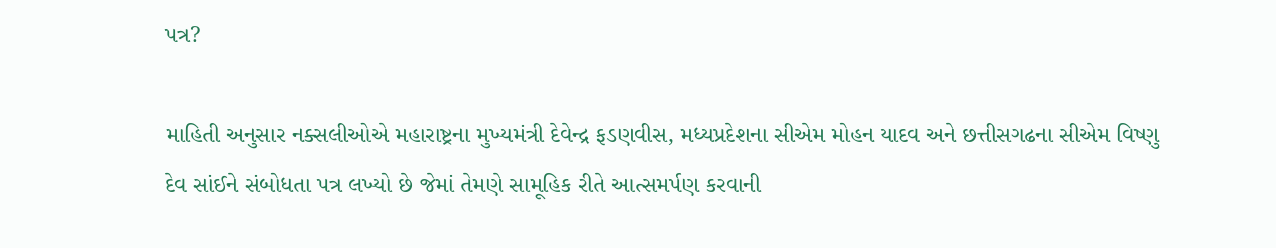પત્ર?

માહિતી અનુસાર નક્સલીઓએ મહારાષ્ટ્રના મુખ્યમંત્રી દેવેન્દ્ર ફડણવીસ, મધ્યપ્રદેશના સીએમ મોહન યાદવ અને છત્તીસગઢના સીએમ વિષ્ણુ દેવ સાંઈને સંબોધતા પત્ર લખ્યો છે જેમાં તેમણે સામૂહિક રીતે આત્સમર્પણ કરવાની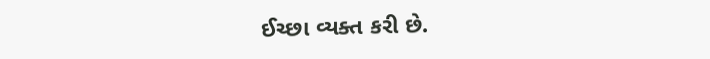ઈચ્છા વ્યક્ત કરી છે.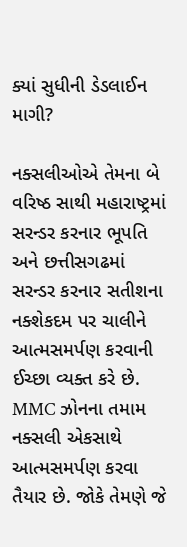ક્યાં સુધીની ડેડલાઈન માગી?

નક્સલીઓએ તેમના બે વરિષ્ઠ સાથી મહારાષ્ટ્રમાં સરન્ડર કરનાર ભૂપતિ અને છત્તીસગઢમાં સરન્ડર કરનાર સતીશના નક્શેકદમ પર ચાલીને આત્મસમર્પણ કરવાની ઈચ્છા વ્યક્ત કરે છે. MMC ઝોનના તમામ નક્સલી એકસાથે આત્મસમર્પણ કરવા તૈયાર છે. જોકે તેમણે જે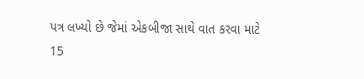પત્ર લખ્યો છે જેમાં એકબીજા સાથે વાત કરવા માટે 15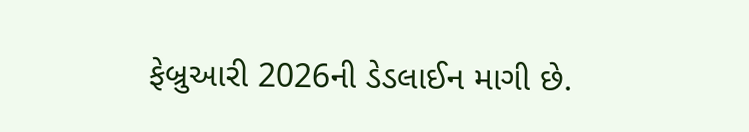ફેબ્રુઆરી 2026ની ડેડલાઈન માગી છે.